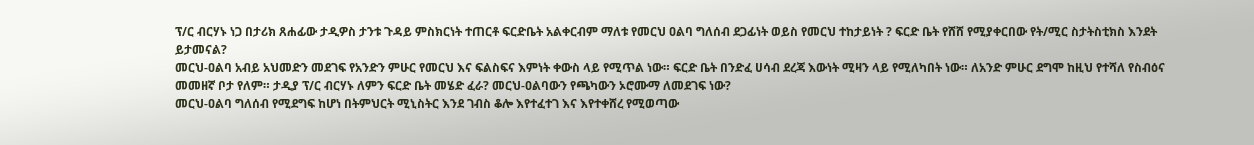ፕ/ር ብርሃኑ ነጋ በታሪክ ጸሐፊው ታዲዎስ ታንቱ ጉዳይ ምስክርነት ተጠርቶ ፍርድቤት አልቀርብም ማለቱ የመርህ ዐልባ ግለሰብ ደጋፊነት ወይስ የመርህ ተከታይነት ? ፍርድ ቤት የሸሸ የሚያቀርበው የት/ሚር ስታትስቲክስ እንደት ይታመናል?
መርህ-ዐልባ አብይ አህመድን መደገፍ የአንድን ምሁር የመርህ እና ፍልስፍና እምነት ቀውስ ላይ የሚጥል ነው። ፍርድ ቤት በንድፈ ሀሳብ ደረጃ እውነት ሚዛን ላይ የሚለካበት ነው። ለአንድ ምሁር ደግሞ ከዚህ የተሻለ የስብዕና መመዘኛ ቦታ የለም። ታዲያ ፕ/ር ብርሃኑ ለምን ፍርድ ቤት መሄድ ፈራ? መርህ-ዐልባውን የጫካውን ኦሮሙማ ለመደገፍ ነው?
መርህ-ዐልባ ግለሰብ የሚደግፍ ከሆነ በትምህርት ሚኒስትር እንደ ገብስ ቆሎ እየተፈተገ እና እየተቀሸረ የሚወጣው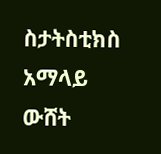ስታትስቲክስ አማላይ ውሸት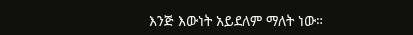እንጅ እውነት አይደለም ማለት ነው።